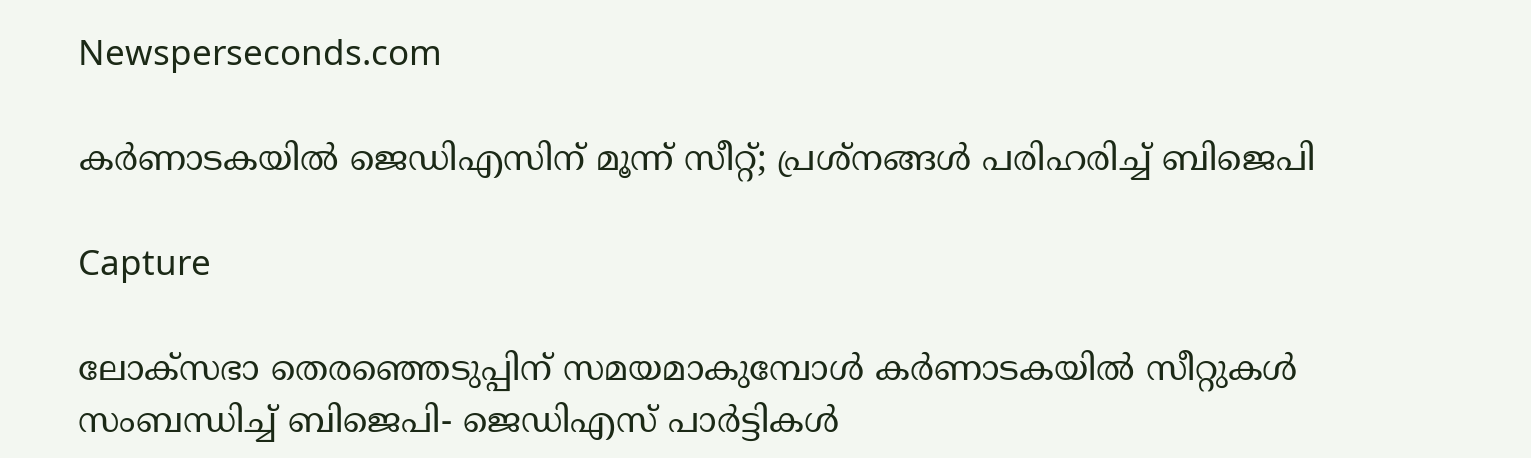Newsperseconds.com

കര്‍ണാടകയില്‍ ജെഡിഎസിന് മൂന്ന് സീറ്റ്; പ്രശ്‌നങ്ങള്‍ പരിഹരിച്ച് ബിജെപി

Capture

ലോക്സഭാ തെരഞ്ഞെടുപ്പിന് സമയമാകുമ്പോള്‍ കര്‍ണാടകയില്‍ സീറ്റുകള്‍ സംബന്ധിച്ച് ബിജെപി- ജെഡിഎസ് പാര്‍ട്ടികള്‍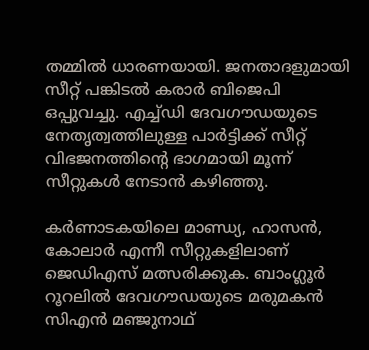തമ്മില്‍ ധാരണയായി. ജനതാദളുമായി സീറ്റ് പങ്കിടല്‍ കരാര്‍ ബിജെപി ഒപ്പുവച്ചു. എച്ച്ഡി ദേവഗൗഡയുടെ നേതൃത്വത്തിലുള്ള പാര്‍ട്ടിക്ക് സീറ്റ് വിഭജനത്തിന്റെ ഭാഗമായി മൂന്ന് സീറ്റുകള്‍ നേടാന്‍ കഴിഞ്ഞു.

കര്‍ണാടകയിലെ മാണ്ഡ്യ, ഹാസന്‍, കോലാര്‍ എന്നീ സീറ്റുകളിലാണ് ജെഡിഎസ് മത്സരിക്കുക. ബാംഗ്ലൂര്‍ റൂറലില്‍ ദേവഗൗഡയുടെ മരുമകന്‍ സിഎന്‍ മഞ്ജുനാഥ്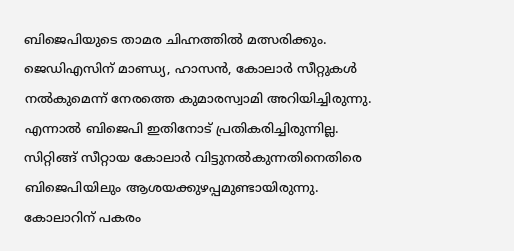ബിജെപിയുടെ താമര ചിഹ്നത്തില്‍ മത്സരിക്കും. ജെഡിഎസിന് മാണ്ഡ്യ, ഹാസന്‍, കോലാര്‍ സീറ്റുകള്‍ നല്‍കുമെന്ന് നേരത്തെ കുമാരസ്വാമി അറിയിച്ചിരുന്നു. എന്നാല്‍ ബിജെപി ഇതിനോട് പ്രതികരിച്ചിരുന്നില്ല. സിറ്റിങ്ങ് സീറ്റായ കോലാര്‍ വിട്ടുനല്‍കുന്നതിനെതിരെ ബിജെപിയിലും ആശയക്കുഴപ്പമുണ്ടായിരുന്നു. കോലാറിന് പകരം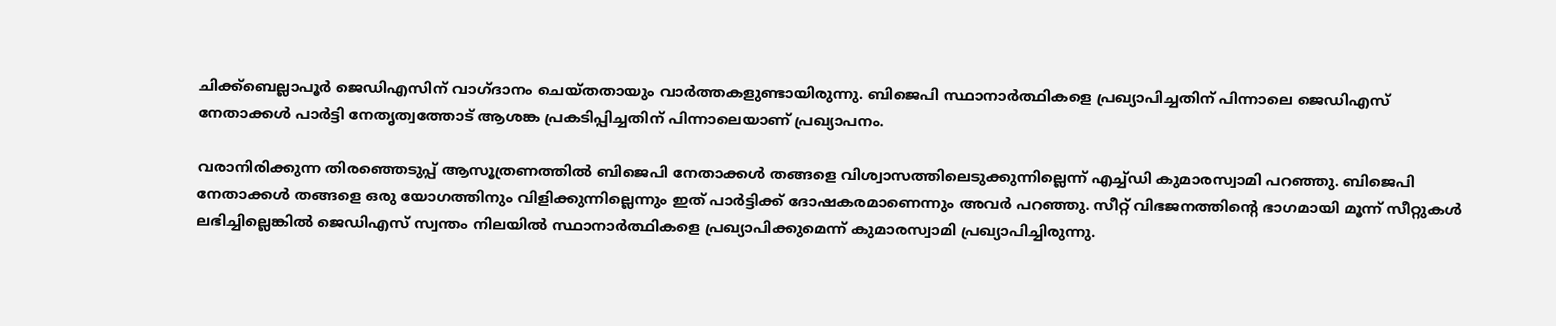ചിക്ക്‌ബെല്ലാപൂര്‍ ജെഡിഎസിന് വാഗ്ദാനം ചെയ്തതായും വാര്‍ത്തകളുണ്ടായിരുന്നു. ബിജെപി സ്ഥാനാര്‍ത്ഥികളെ പ്രഖ്യാപിച്ചതിന് പിന്നാലെ ജെഡിഎസ് നേതാക്കള്‍ പാര്‍ട്ടി നേതൃത്വത്തോട് ആശങ്ക പ്രകടിപ്പിച്ചതിന് പിന്നാലെയാണ് പ്രഖ്യാപനം.

വരാനിരിക്കുന്ന തിരഞ്ഞെടുപ്പ് ആസൂത്രണത്തില്‍ ബിജെപി നേതാക്കള്‍ തങ്ങളെ വിശ്വാസത്തിലെടുക്കുന്നില്ലെന്ന് എച്ച്ഡി കുമാരസ്വാമി പറഞ്ഞു. ബിജെപി നേതാക്കള്‍ തങ്ങളെ ഒരു യോഗത്തിനും വിളിക്കുന്നില്ലെന്നും ഇത് പാര്‍ട്ടിക്ക് ദോഷകരമാണെന്നും അവര്‍ പറഞ്ഞു. സീറ്റ് വിഭജനത്തിന്റെ ഭാഗമായി മൂന്ന് സീറ്റുകള്‍ ലഭിച്ചില്ലെങ്കില്‍ ജെഡിഎസ് സ്വന്തം നിലയില്‍ സ്ഥാനാര്‍ത്ഥികളെ പ്രഖ്യാപിക്കുമെന്ന് കുമാരസ്വാമി പ്രഖ്യാപിച്ചിരുന്നു.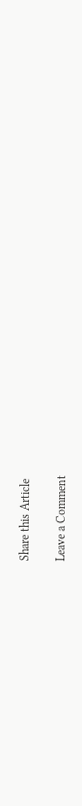Share this Article

Leave a Comment